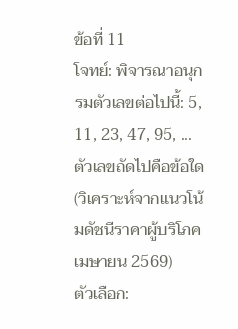ข้อที่ 11
โจทย์: พิจารณาอนุกรมตัวเลขต่อไปนี้: 5, 11, 23, 47, 95, ... ตัวเลขถัดไปคือข้อใด (วิเคราะห์จากแนวโน้มดัชนีราคาผู้บริโภคเมษายน 2569)
ตัวเลือก: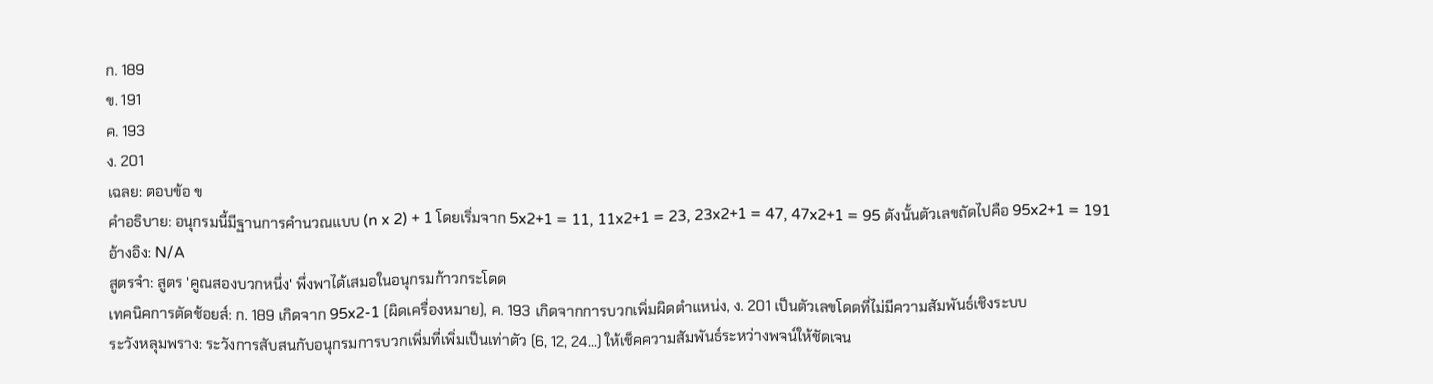ก. 189
ข. 191
ค. 193
ง. 201
เฉลย: ตอบข้อ ข
คำอธิบาย: อนุกรมนี้มีฐานการคำนวณแบบ (n x 2) + 1 โดยเริ่มจาก 5x2+1 = 11, 11x2+1 = 23, 23x2+1 = 47, 47x2+1 = 95 ดังนั้นตัวเลขถัดไปคือ 95x2+1 = 191
อ้างอิง: N/A
สูตรจำ: สูตร 'คูณสองบวกหนึ่ง' พึ่งพาได้เสมอในอนุกรมก้าวกระโดด
เทคนิคการตัดช้อยส์: ก. 189 เกิดจาก 95x2-1 (ผิดเครื่องหมาย), ค. 193 เกิดจากการบวกเพิ่มผิดตำแหน่ง, ง. 201 เป็นตัวเลขโดดที่ไม่มีความสัมพันธ์เชิงระบบ
ระวังหลุมพราง: ระวังการสับสนกับอนุกรมการบวกเพิ่มที่เพิ่มเป็นเท่าตัว (6, 12, 24...) ให้เช็คความสัมพันธ์ระหว่างพจน์ให้ชัดเจน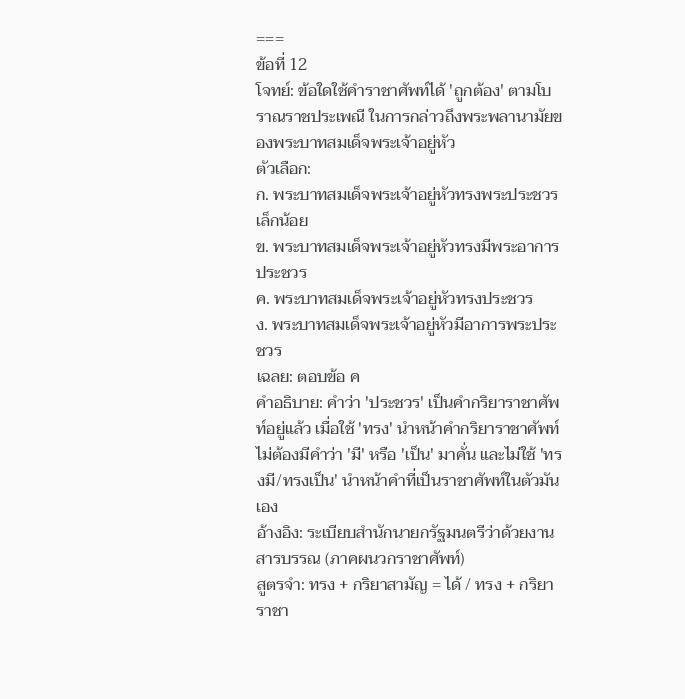===
ข้อที่ 12
โจทย์: ข้อใดใช้คำราชาศัพท์ได้ 'ถูกต้อง' ตามโบราณราชประเพณี ในการกล่าวถึงพระพลานามัยของพระบาทสมเด็จพระเจ้าอยู่หัว
ตัวเลือก:
ก. พระบาทสมเด็จพระเจ้าอยู่หัวทรงพระประชวรเล็กน้อย
ข. พระบาทสมเด็จพระเจ้าอยู่หัวทรงมีพระอาการประชวร
ค. พระบาทสมเด็จพระเจ้าอยู่หัวทรงประชวร
ง. พระบาทสมเด็จพระเจ้าอยู่หัวมีอาการพระประชวร
เฉลย: ตอบข้อ ค
คำอธิบาย: คำว่า 'ประชวร' เป็นคำกริยาราชาศัพท์อยู่แล้ว เมื่อใช้ 'ทรง' นำหน้าคำกริยาราชาศัพท์ไม่ต้องมีคำว่า 'มี' หรือ 'เป็น' มาคั่น และไม่ใช้ 'ทรงมี/ทรงเป็น' นำหน้าคำที่เป็นราชาศัพท์ในตัวมันเอง
อ้างอิง: ระเบียบสำนักนายกรัฐมนตรีว่าด้วยงานสารบรรณ (ภาคผนวกราชาศัพท์)
สูตรจำ: ทรง + กริยาสามัญ = ได้ / ทรง + กริยาราชา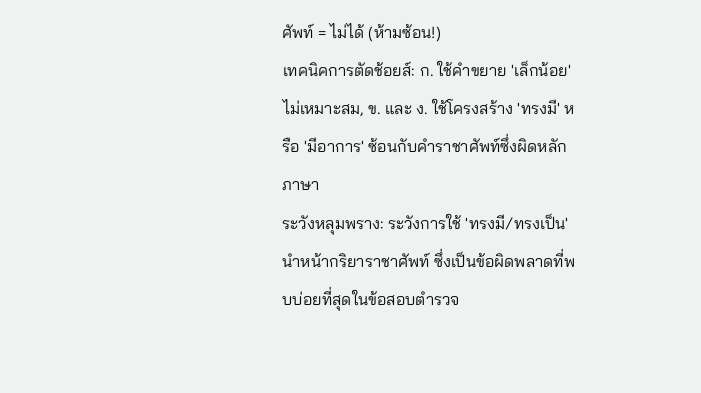ศัพท์ = ไม่ได้ (ห้ามซ้อน!)
เทคนิคการตัดช้อยส์: ก. ใช้คำขยาย 'เล็กน้อย' ไม่เหมาะสม, ข. และ ง. ใช้โครงสร้าง 'ทรงมี' หรือ 'มีอาการ' ซ้อนกับคำราชาศัพท์ซึ่งผิดหลักภาษา
ระวังหลุมพราง: ระวังการใช้ 'ทรงมี/ทรงเป็น' นำหน้ากริยาราชาศัพท์ ซึ่งเป็นข้อผิดพลาดที่พบบ่อยที่สุดในข้อสอบตำรวจ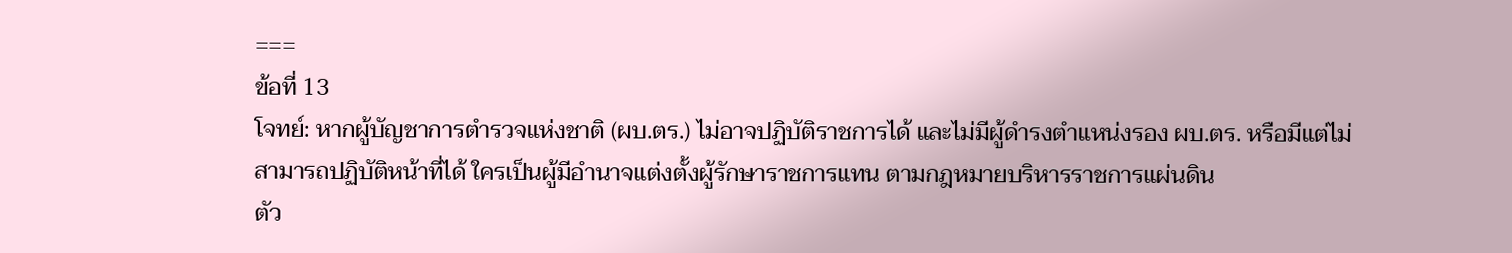===
ข้อที่ 13
โจทย์: หากผู้บัญชาการตำรวจแห่งชาติ (ผบ.ตร.) ไม่อาจปฏิบัติราชการได้ และไม่มีผู้ดำรงตำแหน่งรอง ผบ.ตร. หรือมีแต่ไม่สามารถปฏิบัติหน้าที่ได้ ใครเป็นผู้มีอำนาจแต่งตั้งผู้รักษาราชการแทน ตามกฎหมายบริหารราชการแผ่นดิน
ตัว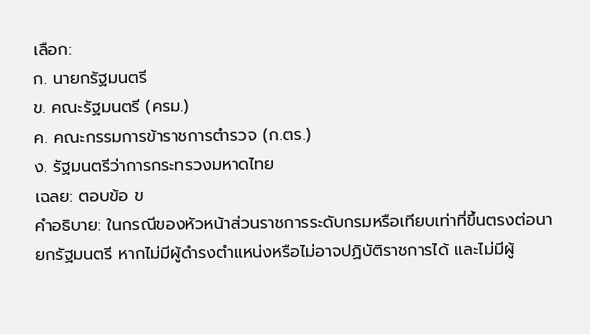เลือก:
ก. นายกรัฐมนตรี
ข. คณะรัฐมนตรี (ครม.)
ค. คณะกรรมการข้าราชการตำรวจ (ก.ตร.)
ง. รัฐมนตรีว่าการกระทรวงมหาดไทย
เฉลย: ตอบข้อ ข
คำอธิบาย: ในกรณีของหัวหน้าส่วนราชการระดับกรมหรือเทียบเท่าที่ขึ้นตรงต่อนายกรัฐมนตรี หากไม่มีผู้ดำรงตำแหน่งหรือไม่อาจปฏิบัติราชการได้ และไม่มีผู้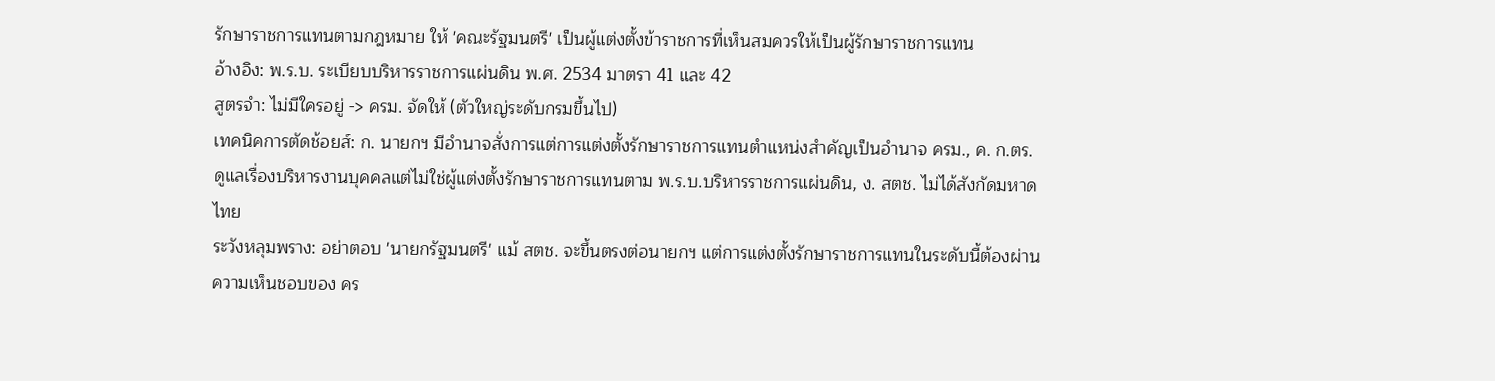รักษาราชการแทนตามกฎหมาย ให้ 'คณะรัฐมนตรี' เป็นผู้แต่งตั้งข้าราชการที่เห็นสมควรให้เป็นผู้รักษาราชการแทน
อ้างอิง: พ.ร.บ. ระเบียบบริหารราชการแผ่นดิน พ.ศ. 2534 มาตรา 41 และ 42
สูตรจำ: ไม่มีใครอยู่ -> ครม. จัดให้ (ตัวใหญ่ระดับกรมขึ้นไป)
เทคนิคการตัดช้อยส์: ก. นายกฯ มีอำนาจสั่งการแต่การแต่งตั้งรักษาราชการแทนตำแหน่งสำคัญเป็นอำนาจ ครม., ค. ก.ตร. ดูแลเรื่องบริหารงานบุคคลแต่ไม่ใช่ผู้แต่งตั้งรักษาราชการแทนตาม พ.ร.บ.บริหารราชการแผ่นดิน, ง. สตช. ไม่ได้สังกัดมหาดไทย
ระวังหลุมพราง: อย่าตอบ 'นายกรัฐมนตรี' แม้ สตช. จะขึ้นตรงต่อนายกฯ แต่การแต่งตั้งรักษาราชการแทนในระดับนี้ต้องผ่านความเห็นชอบของ คร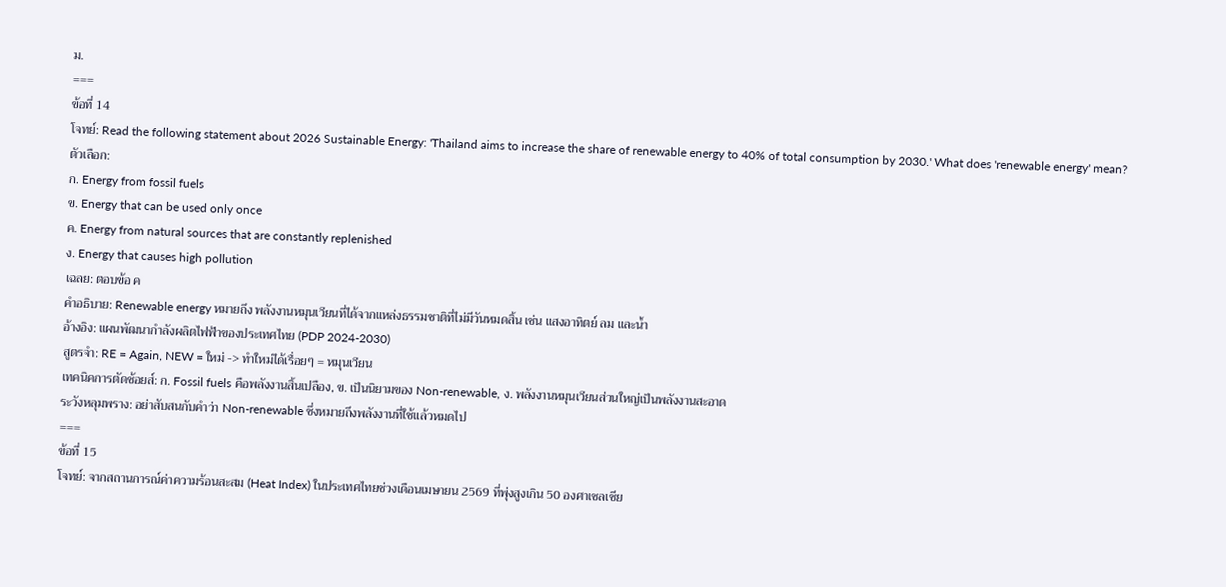ม.
===
ข้อที่ 14
โจทย์: Read the following statement about 2026 Sustainable Energy: 'Thailand aims to increase the share of renewable energy to 40% of total consumption by 2030.' What does 'renewable energy' mean?
ตัวเลือก:
ก. Energy from fossil fuels
ข. Energy that can be used only once
ค. Energy from natural sources that are constantly replenished
ง. Energy that causes high pollution
เฉลย: ตอบข้อ ค
คำอธิบาย: Renewable energy หมายถึง พลังงานหมุนเวียนที่ได้จากแหล่งธรรมชาติที่ไม่มีวันหมดสิ้น เช่น แสงอาทิตย์ ลม และน้ำ
อ้างอิง: แผนพัฒนากำลังผลิตไฟฟ้าของประเทศไทย (PDP 2024-2030)
สูตรจำ: RE = Again, NEW = ใหม่ -> ทำใหม่ได้เรื่อยๆ = หมุนเวียน
เทคนิคการตัดช้อยส์: ก. Fossil fuels คือพลังงานสิ้นเปลือง, ข. เป็นนิยามของ Non-renewable, ง. พลังงานหมุนเวียนส่วนใหญ่เป็นพลังงานสะอาด
ระวังหลุมพราง: อย่าสับสนกับคำว่า Non-renewable ซึ่งหมายถึงพลังงานที่ใช้แล้วหมดไป
===
ข้อที่ 15
โจทย์: จากสถานการณ์ค่าความร้อนสะสม (Heat Index) ในประเทศไทยช่วงเดือนเมษายน 2569 ที่พุ่งสูงเกิน 50 องศาเซลเซีย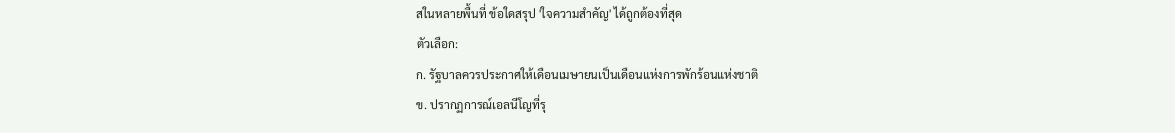สในหลายพื้นที่ ข้อใดสรุป 'ใจความสำคัญ' ได้ถูกต้องที่สุด
ตัวเลือก:
ก. รัฐบาลควรประกาศให้เดือนเมษายนเป็นเดือนแห่งการพักร้อนแห่งชาติ
ข. ปรากฏการณ์เอลนีโญที่รุ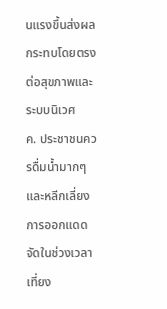นแรงขึ้นส่งผลกระทบโดยตรงต่อสุขภาพและระบบนิเวศ
ค. ประชาชนควรดื่มน้ำมากๆ และหลีกเลี่ยงการออกแดดจัดในช่วงเวลาเที่ยง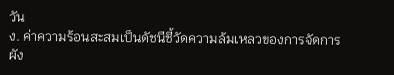วัน
ง. ค่าความร้อนสะสมเป็นดัชนีชี้วัดความล้มเหลวของการจัดการผัง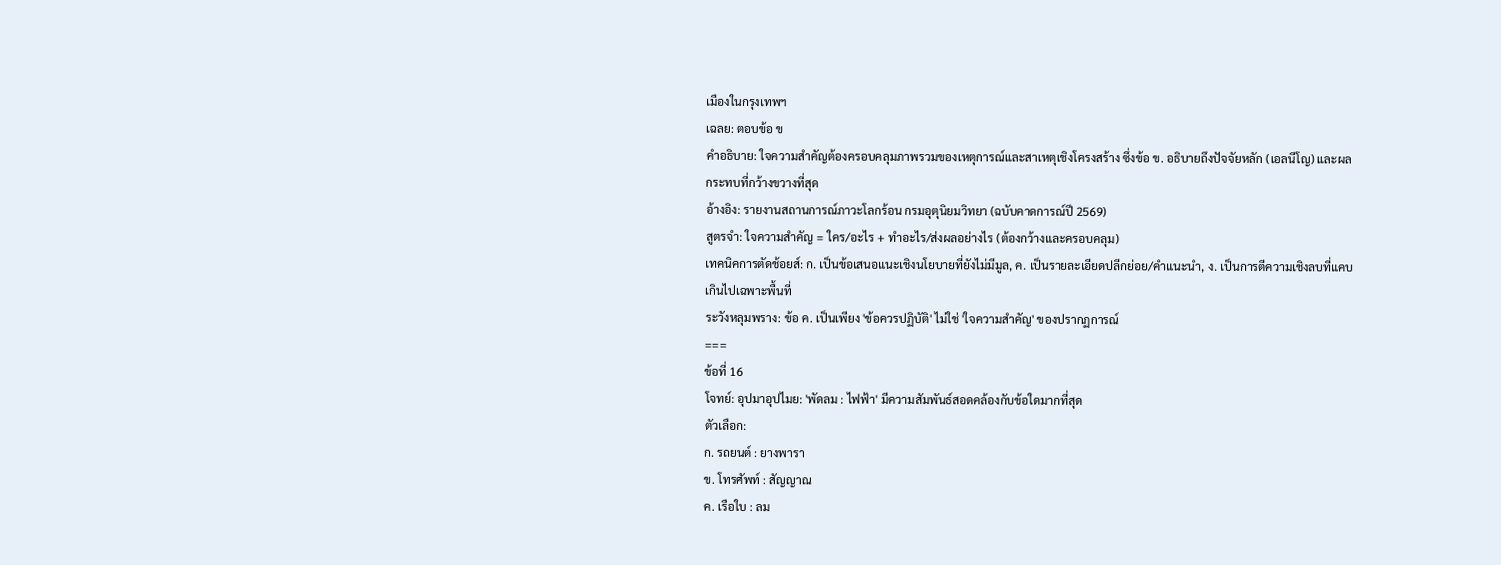เมืองในกรุงเทพฯ
เฉลย: ตอบข้อ ข
คำอธิบาย: ใจความสำคัญต้องครอบคลุมภาพรวมของเหตุการณ์และสาเหตุเชิงโครงสร้าง ซึ่งข้อ ข. อธิบายถึงปัจจัยหลัก (เอลนีโญ) และผลกระทบที่กว้างขวางที่สุด
อ้างอิง: รายงานสถานการณ์ภาวะโลกร้อน กรมอุตุนิยมวิทยา (ฉบับคาดการณ์ปี 2569)
สูตรจำ: ใจความสำคัญ = ใคร/อะไร + ทำอะไร/ส่งผลอย่างไร (ต้องกว้างและครอบคลุม)
เทคนิคการตัดช้อยส์: ก. เป็นข้อเสนอแนะเชิงนโยบายที่ยังไม่มีมูล, ค. เป็นรายละเอียดปลีกย่อย/คำแนะนำ, ง. เป็นการตีความเชิงลบที่แคบเกินไปเฉพาะพื้นที่
ระวังหลุมพราง: ข้อ ค. เป็นเพียง 'ข้อควรปฏิบัติ' ไม่ใช่ 'ใจความสำคัญ' ของปรากฏการณ์
===
ข้อที่ 16
โจทย์: อุปมาอุปไมย: 'พัดลม : ไฟฟ้า' มีความสัมพันธ์สอดคล้องกับข้อใดมากที่สุด
ตัวเลือก:
ก. รถยนต์ : ยางพารา
ข. โทรศัพท์ : สัญญาณ
ค. เรือใบ : ลม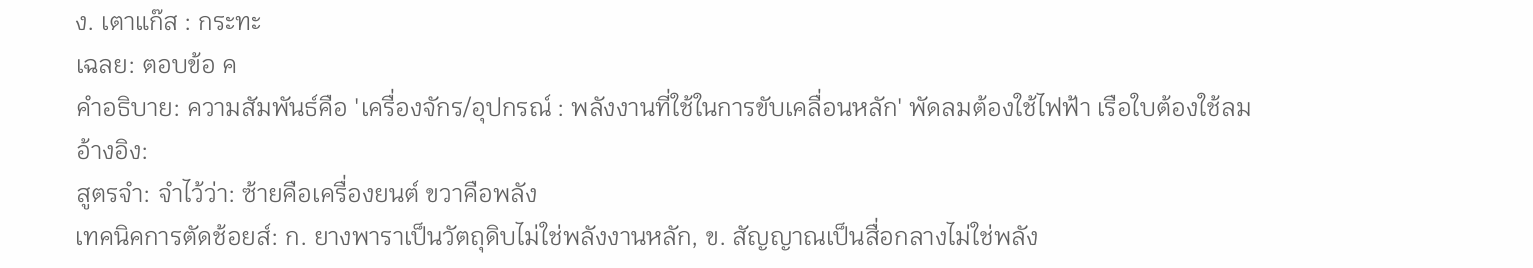ง. เตาแก๊ส : กระทะ
เฉลย: ตอบข้อ ค
คำอธิบาย: ความสัมพันธ์คือ 'เครื่องจักร/อุปกรณ์ : พลังงานที่ใช้ในการขับเคลื่อนหลัก' พัดลมต้องใช้ไฟฟ้า เรือใบต้องใช้ลม
อ้างอิง:
สูตรจำ: จำไว้ว่า: ซ้ายคือเครื่องยนต์ ขวาคือพลัง
เทคนิคการตัดช้อยส์: ก. ยางพาราเป็นวัตถุดิบไม่ใช่พลังงานหลัก, ข. สัญญาณเป็นสื่อกลางไม่ใช่พลัง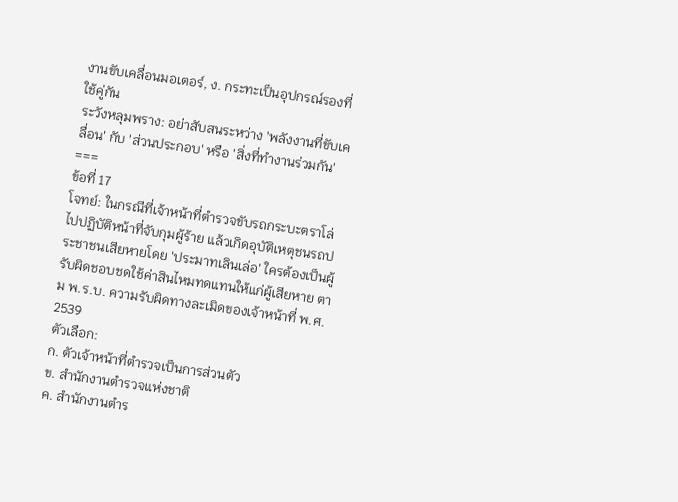งานขับเคลื่อนมอเตอร์, ง. กระทะเป็นอุปกรณ์รองที่ใช้คู่กัน
ระวังหลุมพราง: อย่าสับสนระหว่าง 'พลังงานที่ขับเคลื่อน' กับ 'ส่วนประกอบ' หรือ 'สิ่งที่ทำงานร่วมกัน'
===
ข้อที่ 17
โจทย์: ในกรณีที่เจ้าหน้าที่ตำรวจขับรถกระบะตราโล่ไปปฏิบัติหน้าที่จับกุมผู้ร้าย แล้วเกิดอุบัติเหตุชนรถประชาชนเสียหายโดย 'ประมาทเลินเล่อ' ใครต้องเป็นผู้รับผิดชอบชดใช้ค่าสินไหมทดแทนให้แก่ผู้เสียหาย ตาม พ.ร.บ. ความรับผิดทางละเมิดของเจ้าหน้าที่ พ.ศ. 2539
ตัวเลือก:
ก. ตัวเจ้าหน้าที่ตำรวจเป็นการส่วนตัว
ข. สำนักงานตำรวจแห่งชาติ
ค. สำนักงานตำร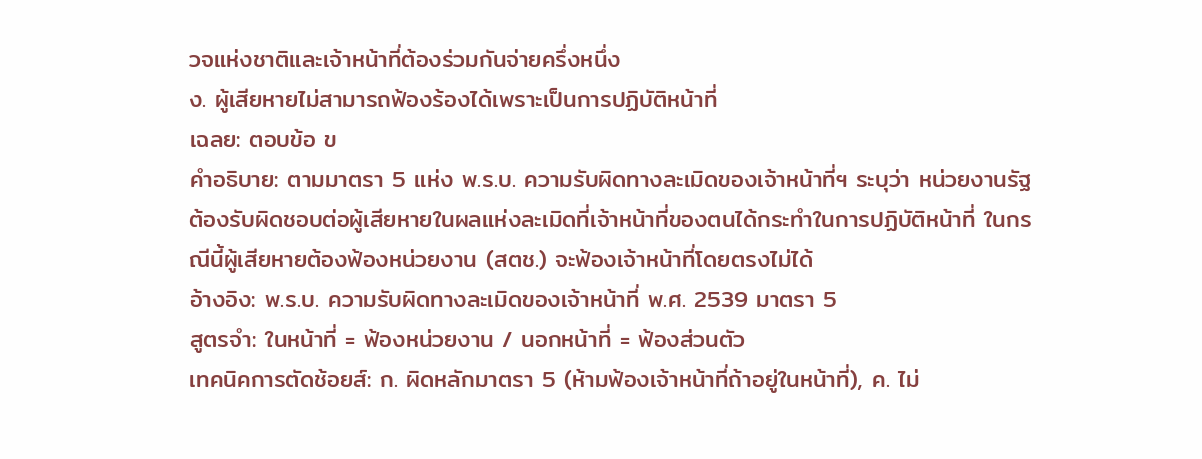วจแห่งชาติและเจ้าหน้าที่ต้องร่วมกันจ่ายครึ่งหนึ่ง
ง. ผู้เสียหายไม่สามารถฟ้องร้องได้เพราะเป็นการปฏิบัติหน้าที่
เฉลย: ตอบข้อ ข
คำอธิบาย: ตามมาตรา 5 แห่ง พ.ร.บ. ความรับผิดทางละเมิดของเจ้าหน้าที่ฯ ระบุว่า หน่วยงานรัฐต้องรับผิดชอบต่อผู้เสียหายในผลแห่งละเมิดที่เจ้าหน้าที่ของตนได้กระทำในการปฏิบัติหน้าที่ ในกรณีนี้ผู้เสียหายต้องฟ้องหน่วยงาน (สตช.) จะฟ้องเจ้าหน้าที่โดยตรงไม่ได้
อ้างอิง: พ.ร.บ. ความรับผิดทางละเมิดของเจ้าหน้าที่ พ.ศ. 2539 มาตรา 5
สูตรจำ: ในหน้าที่ = ฟ้องหน่วยงาน / นอกหน้าที่ = ฟ้องส่วนตัว
เทคนิคการตัดช้อยส์: ก. ผิดหลักมาตรา 5 (ห้ามฟ้องเจ้าหน้าที่ถ้าอยู่ในหน้าที่), ค. ไม่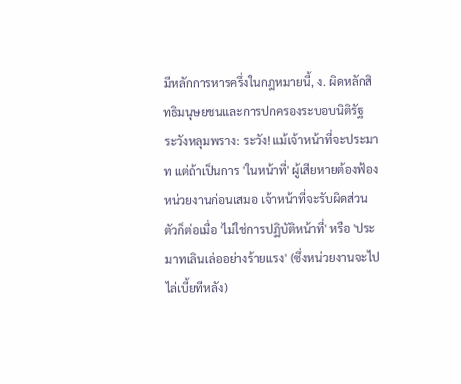มีหลักการหารครึ่งในกฎหมายนี้, ง. ผิดหลักสิทธิมนุษยชนและการปกครองระบอบนิติรัฐ
ระวังหลุมพราง: ระวัง! แม้เจ้าหน้าที่จะประมาท แต่ถ้าเป็นการ 'ในหน้าที่' ผู้เสียหายต้องฟ้องหน่วยงานก่อนเสมอ เจ้าหน้าที่จะรับผิดส่วนตัวก็ต่อเมื่อ 'ไม่ใช่การปฏิบัติหน้าที่' หรือ 'ประมาทเลินเล่ออย่างร้ายแรง' (ซึ่งหน่วยงานจะไปไล่เบี้ยทีหลัง)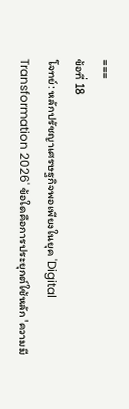===
ข้อที่ 18
โจทย์: หลักปรัชญาเศรษฐกิจพอเพียงในยุค 'Digital Transformation 2026' ข้อใดคือการประยุกต์ใช้หลัก 'ความมี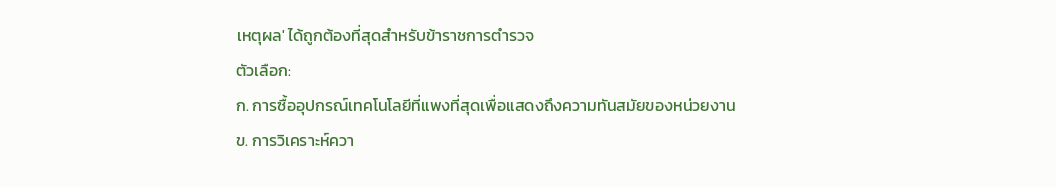เหตุผล' ได้ถูกต้องที่สุดสำหรับข้าราชการตำรวจ
ตัวเลือก:
ก. การซื้ออุปกรณ์เทคโนโลยีที่แพงที่สุดเพื่อแสดงถึงความทันสมัยของหน่วยงาน
ข. การวิเคราะห์ควา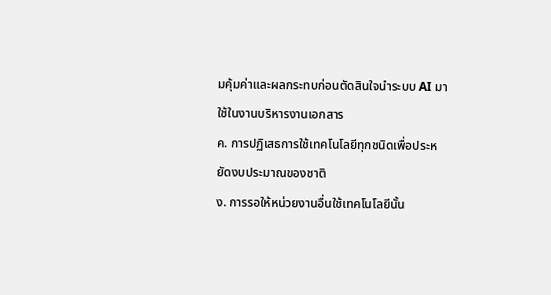มคุ้มค่าและผลกระทบก่อนตัดสินใจนำระบบ AI มาใช้ในงานบริหารงานเอกสาร
ค. การปฏิเสธการใช้เทคโนโลยีทุกชนิดเพื่อประหยัดงบประมาณของชาติ
ง. การรอให้หน่วยงานอื่นใช้เทคโนโลยีนั้น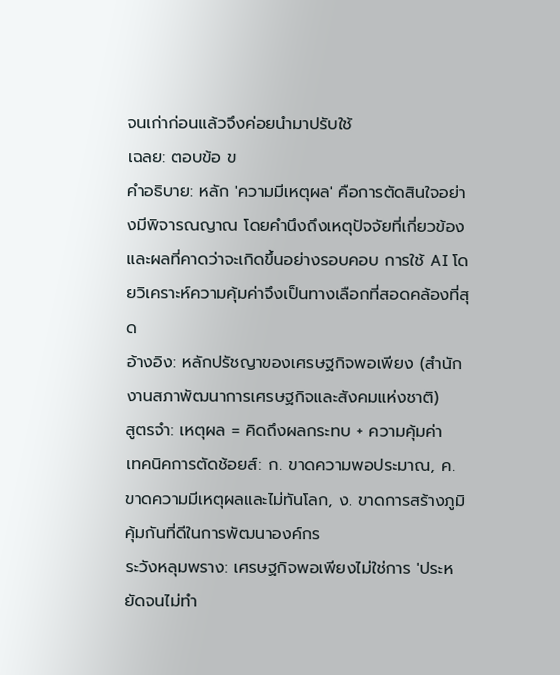จนเก่าก่อนแล้วจึงค่อยนำมาปรับใช้
เฉลย: ตอบข้อ ข
คำอธิบาย: หลัก 'ความมีเหตุผล' คือการตัดสินใจอย่างมีพิจารณญาณ โดยคำนึงถึงเหตุปัจจัยที่เกี่ยวข้องและผลที่คาดว่าจะเกิดขึ้นอย่างรอบคอบ การใช้ AI โดยวิเคราะห์ความคุ้มค่าจึงเป็นทางเลือกที่สอดคล้องที่สุด
อ้างอิง: หลักปรัชญาของเศรษฐกิจพอเพียง (สำนักงานสภาพัฒนาการเศรษฐกิจและสังคมแห่งชาติ)
สูตรจำ: เหตุผล = คิดถึงผลกระทบ + ความคุ้มค่า
เทคนิคการตัดช้อยส์: ก. ขาดความพอประมาณ, ค. ขาดความมีเหตุผลและไม่ทันโลก, ง. ขาดการสร้างภูมิคุ้มกันที่ดีในการพัฒนาองค์กร
ระวังหลุมพราง: เศรษฐกิจพอเพียงไม่ใช่การ 'ประหยัดจนไม่ทำ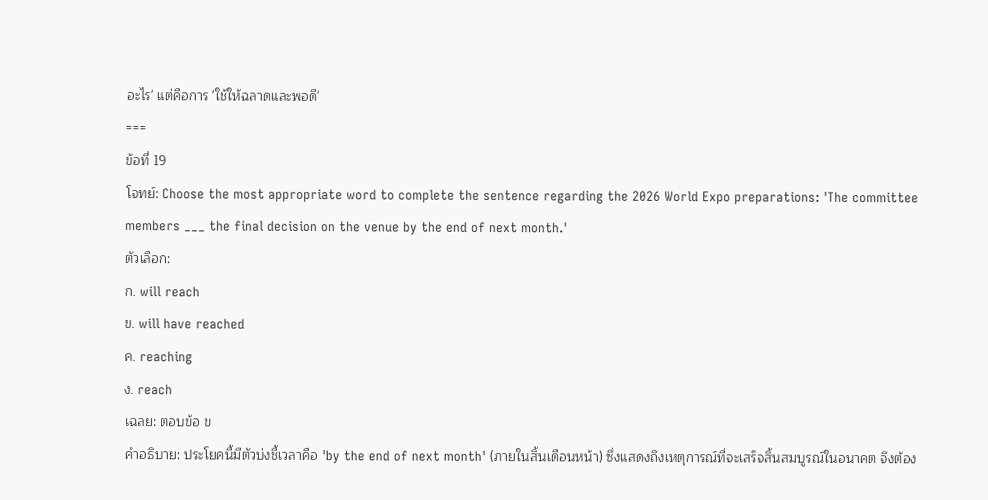อะไร' แต่คือการ 'ใช้ให้ฉลาดและพอดี'
===
ข้อที่ 19
โจทย์: Choose the most appropriate word to complete the sentence regarding the 2026 World Expo preparations: 'The committee members ___ the final decision on the venue by the end of next month.'
ตัวเลือก:
ก. will reach
ข. will have reached
ค. reaching
ง. reach
เฉลย: ตอบข้อ ข
คำอธิบาย: ประโยคนี้มีตัวบ่งชี้เวลาคือ 'by the end of next month' (ภายในสิ้นเดือนหน้า) ซึ่งแสดงถึงเหตุการณ์ที่จะเสร็จสิ้นสมบูรณ์ในอนาคต จึงต้อง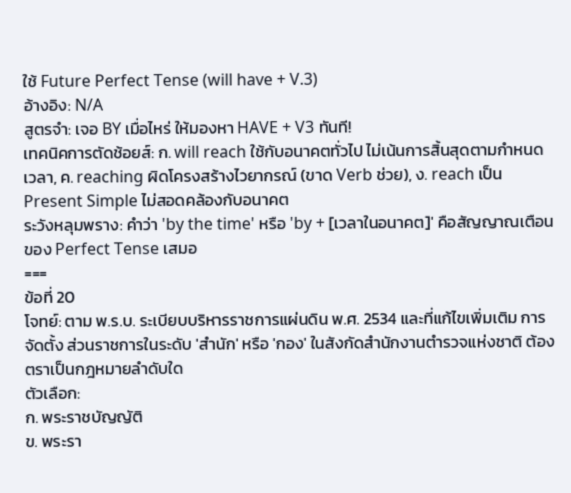ใช้ Future Perfect Tense (will have + V.3)
อ้างอิง: N/A
สูตรจำ: เจอ BY เมื่อไหร่ ให้มองหา HAVE + V3 ทันที!
เทคนิคการตัดช้อยส์: ก. will reach ใช้กับอนาคตทั่วไป ไม่เน้นการสิ้นสุดตามกำหนดเวลา, ค. reaching ผิดโครงสร้างไวยากรณ์ (ขาด Verb ช่วย), ง. reach เป็น Present Simple ไม่สอดคล้องกับอนาคต
ระวังหลุมพราง: คำว่า 'by the time' หรือ 'by + [เวลาในอนาคต]' คือสัญญาณเตือนของ Perfect Tense เสมอ
===
ข้อที่ 20
โจทย์: ตาม พ.ร.บ. ระเบียบบริหารราชการแผ่นดิน พ.ศ. 2534 และที่แก้ไขเพิ่มเติม การจัดตั้ง ส่วนราชการในระดับ 'สำนัก' หรือ 'กอง' ในสังกัดสำนักงานตำรวจแห่งชาติ ต้องตราเป็นกฎหมายลำดับใด
ตัวเลือก:
ก. พระราชบัญญัติ
ข. พระรา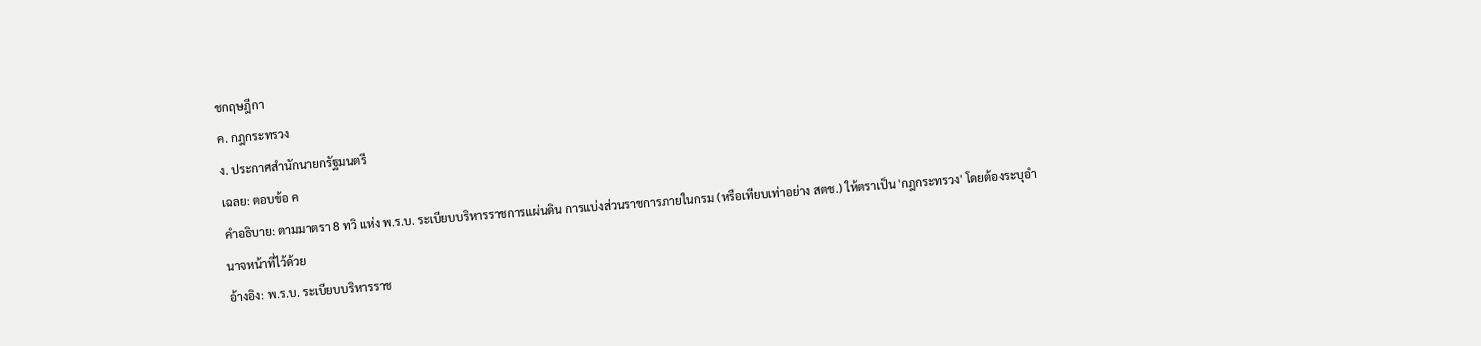ชกฤษฎีกา
ค. กฎกระทรวง
ง. ประกาศสำนักนายกรัฐมนตรี
เฉลย: ตอบข้อ ค
คำอธิบาย: ตามมาตรา 8 ทวิ แห่ง พ.ร.บ. ระเบียบบริหารราชการแผ่นดิน การแบ่งส่วนราชการภายในกรม (หรือเทียบเท่าอย่าง สตช.) ให้ตราเป็น 'กฎกระทรวง' โดยต้องระบุอำนาจหน้าที่ไว้ด้วย
อ้างอิง: พ.ร.บ. ระเบียบบริหารราช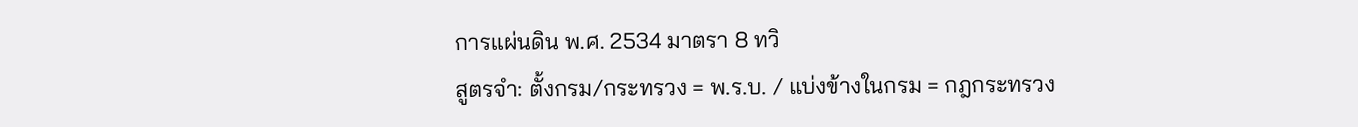การแผ่นดิน พ.ศ. 2534 มาตรา 8 ทวิ
สูตรจำ: ตั้งกรม/กระทรวง = พ.ร.บ. / แบ่งข้างในกรม = กฎกระทรวง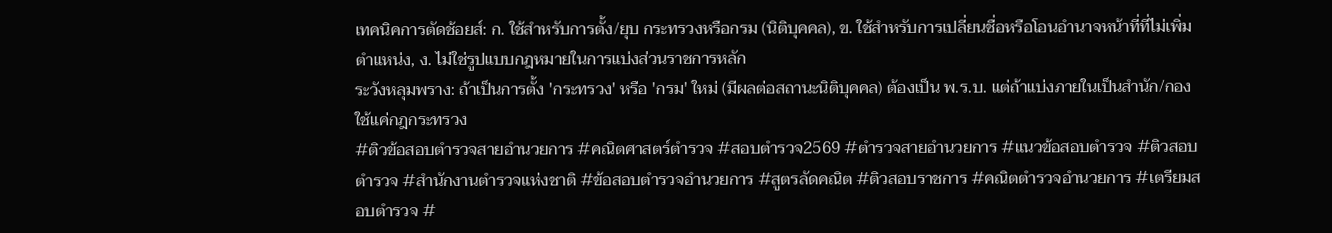เทคนิคการตัดช้อยส์: ก. ใช้สำหรับการตั้ง/ยุบ กระทรวงหรือกรม (นิติบุคคล), ข. ใช้สำหรับการเปลี่ยนชื่อหรือโอนอำนาจหน้าที่ที่ไม่เพิ่มตำแหน่ง, ง. ไม่ใช่รูปแบบกฎหมายในการแบ่งส่วนราชการหลัก
ระวังหลุมพราง: ถ้าเป็นการตั้ง 'กระทรวง' หรือ 'กรม' ใหม่ (มีผลต่อสถานะนิติบุคคล) ต้องเป็น พ.ร.บ. แต่ถ้าแบ่งภายในเป็นสำนัก/กอง ใช้แค่กฎกระทรวง
#ติวข้อสอบตำรวจสายอำนวยการ #คณิตศาสตร์ตำรวจ #สอบตำรวจ2569 #ตำรวจสายอำนวยการ #แนวข้อสอบตำรวจ #ติวสอบตำรวจ #สำนักงานตำรวจแห่งชาติ #ข้อสอบตำรวจอำนวยการ #สูตรลัดคณิต #ติวสอบราชการ #คณิตตำรวจอำนวยการ #เตรียมสอบตำรวจ #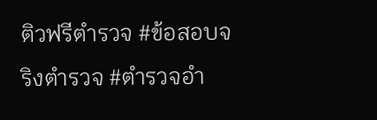ติวฟรีตำรวจ #ข้อสอบจริงตำรวจ #ตำรวจอำ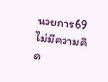นวยการ69
ไม่มีความคิด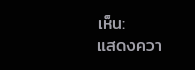เห็น:
แสดงควา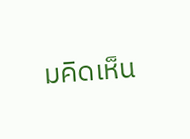มคิดเห็น